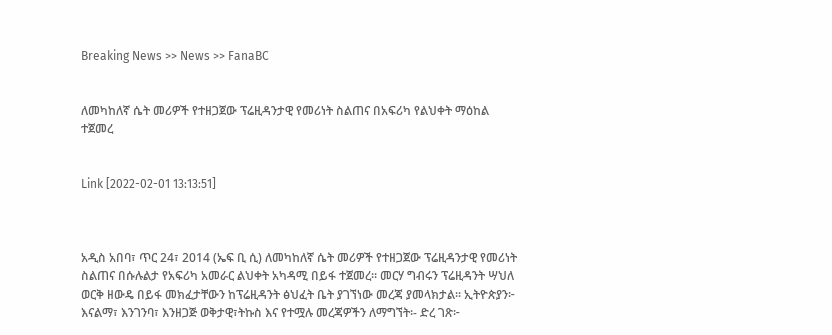Breaking News >> News >> FanaBC


ለመካከለኛ ሴት መሪዎች የተዘጋጀው ፕሬዚዳንታዊ የመሪነት ስልጠና በአፍሪካ የልህቀት ማዕከል ተጀመረ


Link [2022-02-01 13:13:51]



አዲስ አበባ፣ ጥር 24፣ 2014 (ኤፍ ቢ ሲ) ለመካከለኛ ሴት መሪዎች የተዘጋጀው ፕሬዚዳንታዊ የመሪነት ስልጠና በሱሉልታ የአፍሪካ አመራር ልህቀት አካዳሚ በይፋ ተጀመረ። መርሃ ግብሩን ፕሬዚዳንት ሣህለ ወርቅ ዘውዴ በይፋ መክፈታቸውን ከፕሬዚዳንት ፅህፈት ቤት ያገኘነው መረጃ ያመላክታል፡፡ ኢትዮጵያን፦ እናልማ፣ እንገንባ፣ እንዘጋጅ ወቅታዊ፣ትኩስ እና የተሟሉ መረጃዎችን ለማግኘት፡- ድረ ገጽ፦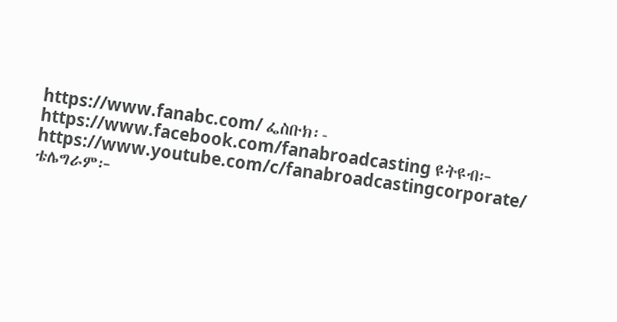https://www.fanabc.com/ ፌስቡክ፡- https://www.facebook.com/fanabroadcasting ዩትዩብ፦ https://www.youtube.com/c/fanabroadcastingcorporate/ ቴሌግራም፦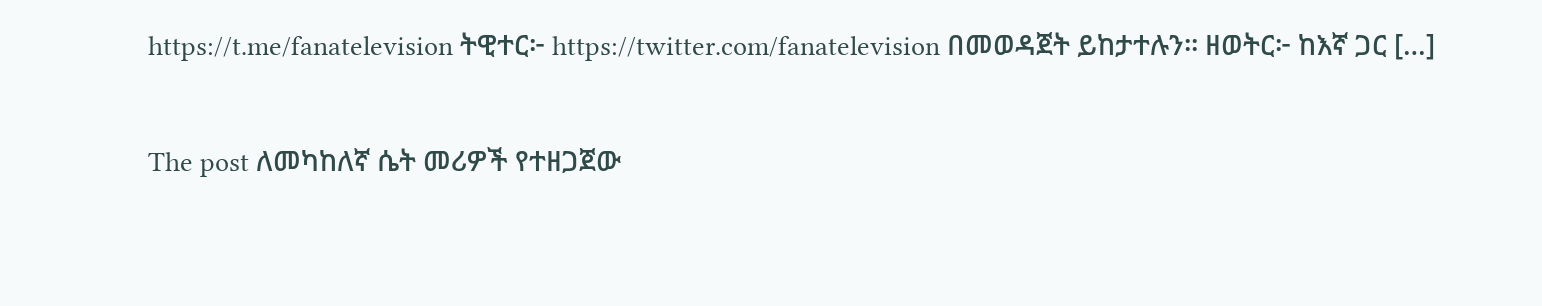https://t.me/fanatelevision ትዊተር፦ https://twitter.com/fanatelevision በመወዳጀት ይከታተሉን፡፡ ዘወትር፦ ከእኛ ጋር […]

The post ለመካከለኛ ሴት መሪዎች የተዘጋጀው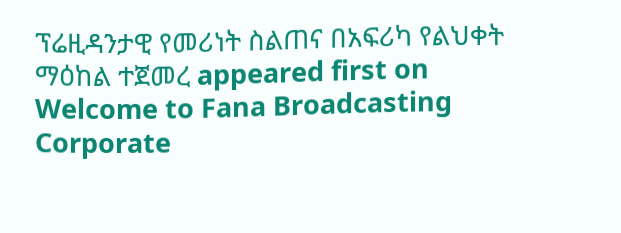ፕሬዚዳንታዊ የመሪነት ስልጠና በአፍሪካ የልህቀት ማዕከል ተጀመረ appeared first on Welcome to Fana Broadcasting Corporate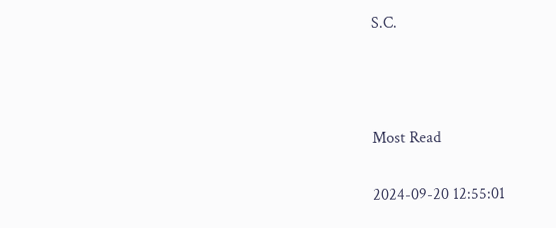S.C.



Most Read

2024-09-20 12:55:01